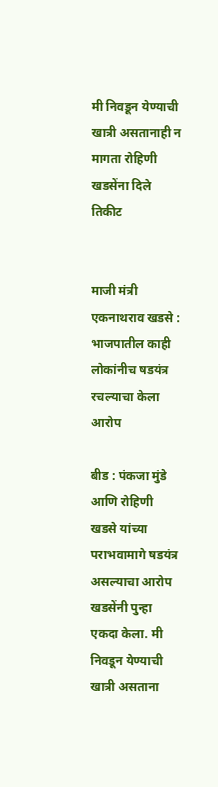मी निवडून येण्याची खात्री असतानाही न मागता रोहिणी खडसेंना दिले तिकीट


माजी मंत्री एकनाथराव खडसे : भाजपातील काही लोकांनीच षडयंत्र रचल्याचा केला आरोप

बीड : पंकजा मुंडे आणि रोहिणी खडसे यांच्या पराभवामागे षडयंत्र असल्याचा आरोप खडसेंनी पुन्हा एकदा केला. मी निवडून येण्याची खात्री असताना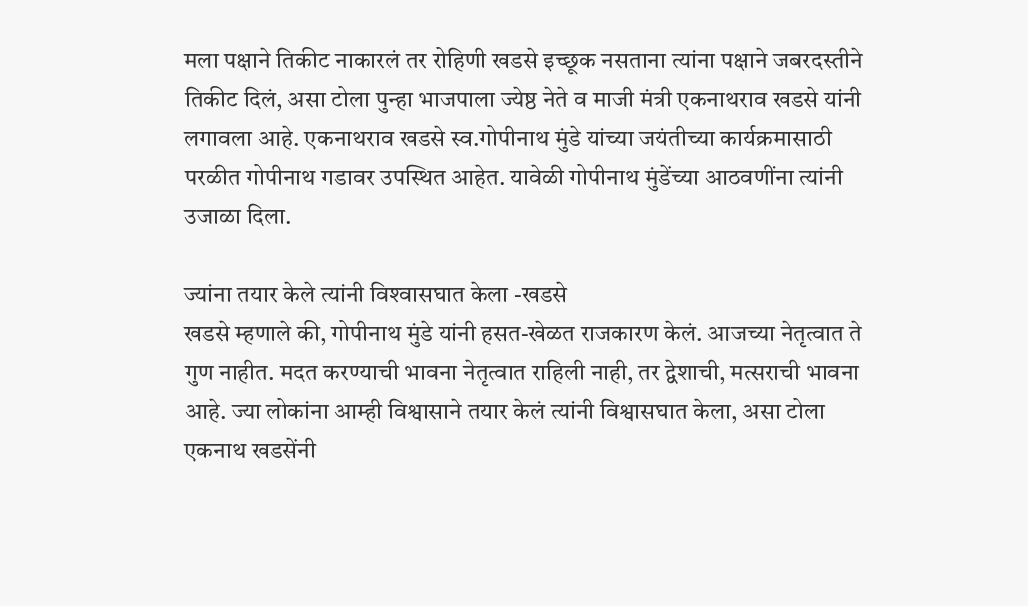मला पक्षाने तिकीट नाकारलं तर रोहिणी खडसे इच्छूक नसताना त्यांना पक्षाने जबरदस्तीने तिकीट दिलं, असा टोला पुन्हा भाजपाला ज्येष्ठ नेते व माजी मंत्री एकनाथराव खडसे यांनी लगावला आहे. एकनाथराव खडसे स्व.गोपीनाथ मुंडे यांच्या जयंतीच्या कार्यक्रमासाठी परळीत गोपीनाथ गडावर उपस्थित आहेत. यावेळी गोपीनाथ मुंडेंच्या आठवणींना त्यांनी उजाळा दिला.

ज्यांना तयार केले त्यांनी विश्‍वासघात केला -खडसे
खडसे म्हणाले की, गोपीनाथ मुंडे यांनी हसत-खेळत राजकारण केलं. आजच्या नेतृत्वात ते गुण नाहीत. मदत करण्याची भावना नेतृत्वात राहिली नाही, तर द्वेशाची, मत्सराची भावना आहे. ज्या लोकांना आम्ही विश्वासाने तयार केलं त्यांनी विश्वासघात केला, असा टोला एकनाथ खडसेंनी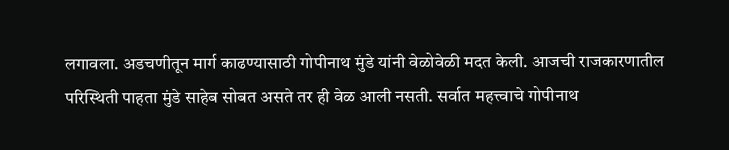लगावला. अडचणीतून मार्ग काढण्यासाठी गोपीनाथ मुंडे यांनी वेळोवेळी मदत केली. आजची राजकारणातील परिस्थिती पाहता मुंडे साहेब सोबत असते तर ही वेळ आली नसती. सर्वात महत्त्वाचे गोपीनाथ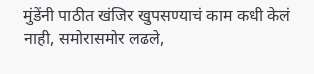मुंडेंनी पाठीत खंजिर खुपसण्याचं काम कधी केलं नाही, समोरासमोर लढले,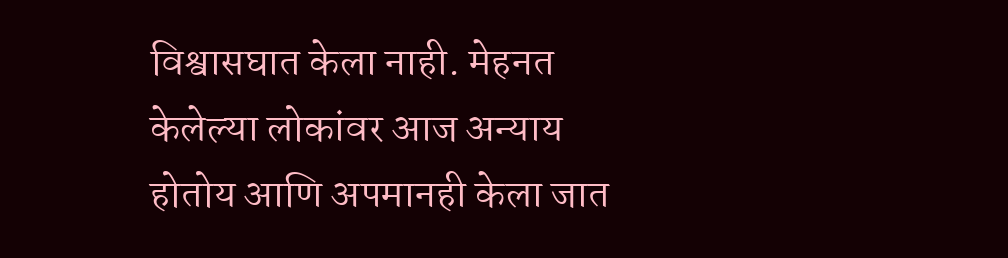विश्वासघात केला नाही. मेहनत केलेल्या लोकांवर आज अन्याय होतोय आणि अपमानही केला जात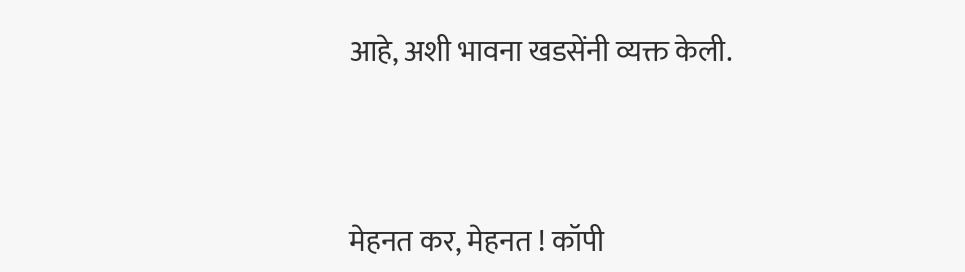आहे, अशी भावना खडसेंनी व्यक्त केली.




मेहनत कर, मेहनत ! कॉपी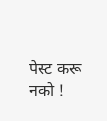पेस्ट करू नको !